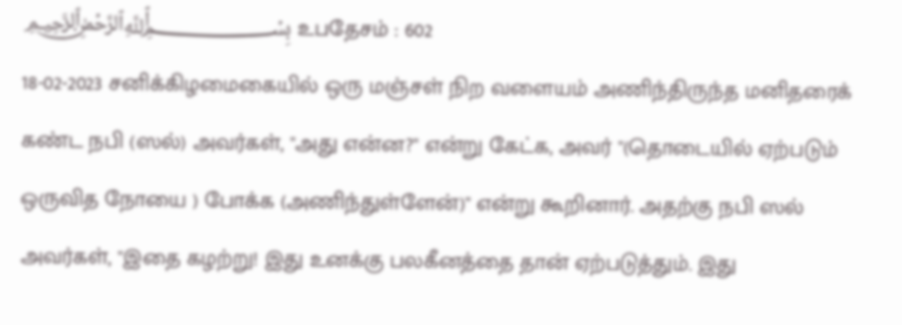﷽ உபதேசம் : 602
18-02-2023 சனிக்கிழமைகையில் ஒரு மஞ்சள் நிற வளையம் அணிந்திருந்த மனிதரைக் கண்ட நபி (ஸல்) அவர்கள், "அது என்ன?" என்று கேட்க, அவர் "(தொடையில் ஏற்படும் ஒருவித நோயை ) போக்க (அணிந்துள்ளேன்)" என்று கூறினார். அதற்கு நபி ஸல் அவர்கள், "இதை கழற்று! இது உனக்கு பலகீனத்தை தான் ஏற்படுத்தும். இது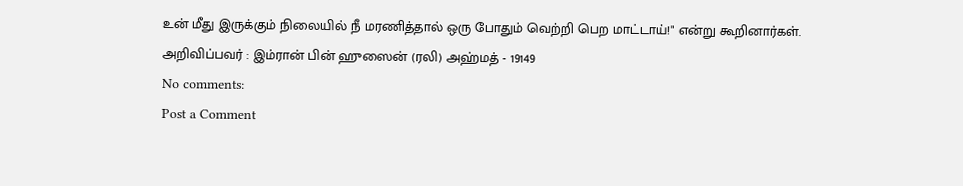உன் மீது இருக்கும் நிலையில் நீ மரணித்தால் ஒரு போதும் வெற்றி பெற மாட்டாய்!" என்று கூறினார்கள்.
அறிவிப்பவர் : இம்ரான் பின் ஹுஸைன் (ரலி) அஹ்மத் - 19149
No comments:
Post a Comment